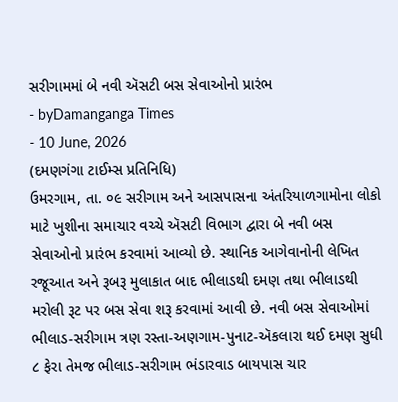સરીગામમાં બે નવી ઍસટી બસ સેવાઓનો પ્રારંભ
- byDamanganga Times
- 10 June, 2026
(દમણગંગા ટાઈમ્સ પ્રતિનિધિ)
ઉમરગામ, તા. ૦૯ સરીગામ અને આસપાસના અંતરિયાળગામોના લોકો માટે ખુશીના સમાચાર વચ્ચે ઍસટી વિભાગ દ્વારા બે નવી બસ સેવાઓનો પ્રારંભ કરવામાં આવ્યો છે. સ્થાનિક આગેવાનોની લેખિત રજૂઆત અને રૂબરૂ મુલાકાત બાદ ભીલાડથી દમણ તથા ભીલાડથી મરોલી રૂટ પર બસ સેવા શરૂ કરવામાં આવી છે. નવી બસ સેવાઓમાં ભીલાડ-સરીગામ ત્રણ રસ્તા-અણગામ-પુનાટ-ઍકલારા થઈ દમણ સુધી ૮ ફેરા તેમજ ભીલાડ-સરીગામ ભંડારવાડ બાયપાસ ચાર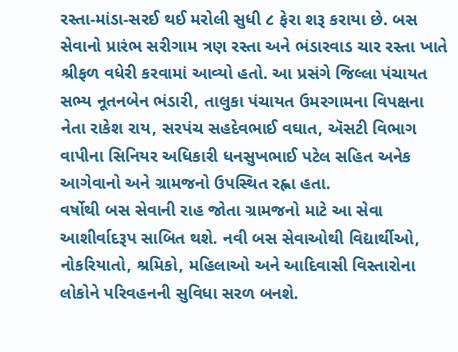રસ્તા-માંડા-સરઈ થઈ મરોલી સુધી ૮ ફેરા શરૂ કરાયા છે. બસ સેવાનો પ્રારંભ સરીગામ ત્રણ રસ્તા અને ભંડારવાડ ચાર રસ્તા ખાતે શ્રીફળ વધેરી કરવામાં આવ્યો હતો. આ પ્રસંગે જિલ્લા પંચાયત સભ્ય નૂતનબેન ભંડારી, તાલુકા પંચાયત ઉમરગામના વિપક્ષના નેતા રાકેશ રાય, સરપંચ સહદેવભાઈ વઘાત, ઍસટી વિભાગ વાપીના સિનિયર અધિકારી ધનસુખભાઈ પટેલ સહિત અનેક આગેવાનો અને ગ્રામજનો ઉપસ્થિત રહ્ના હતા.
વર્ષોથી બસ સેવાની રાહ જોતા ગ્રામજનો માટે આ સેવા આશીર્વાદરૂપ સાબિત થશે. નવી બસ સેવાઓથી વિદ્યાર્થીઓ, નોકરિયાતો, શ્રમિકો, મહિલાઓ અને આદિવાસી વિસ્તારોના લોકોને પરિવહનની સુવિધા સરળ બનશે.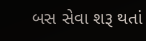બસ સેવા શરૂ થતાં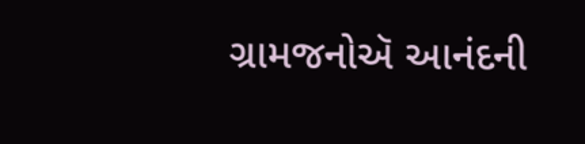ગ્રામજનોઍ આનંદની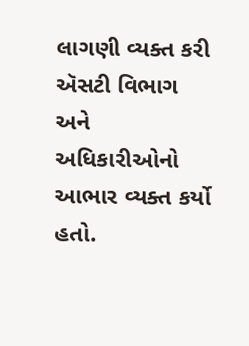લાગણી વ્યક્ત કરી ઍસટી વિભાગ અને અધિકારીઓનો આભાર વ્યક્ત કર્યો હતો.